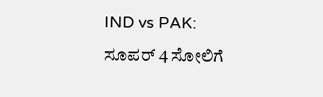IND vs PAK: ಸೂಪರ್ 4 ಸೋಲಿಗೆ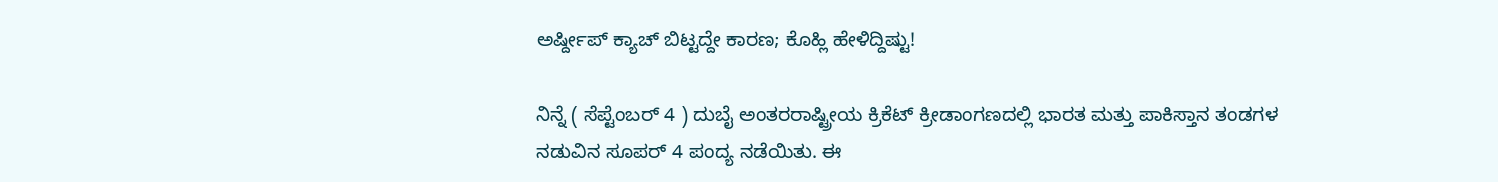ಅರ್ಷ್ದೀಪ್ ಕ್ಯಾಚ್ ಬಿಟ್ಟದ್ದೇ ಕಾರಣ; ಕೊಹ್ಲಿ ಹೇಳಿದ್ದಿಷ್ಟು!

ನಿನ್ನೆ ( ಸೆಪ್ಟೆಂಬರ್ 4 ) ದುಬೈ ಅಂತರರಾಷ್ಟ್ರೀಯ ಕ್ರಿಕೆಟ್ ಕ್ರೀಡಾಂಗಣದಲ್ಲಿ ಭಾರತ ಮತ್ತು ಪಾಕಿಸ್ತಾನ ತಂಡಗಳ ನಡುವಿನ ಸೂಪರ್ 4 ಪಂದ್ಯ ನಡೆಯಿತು. ಈ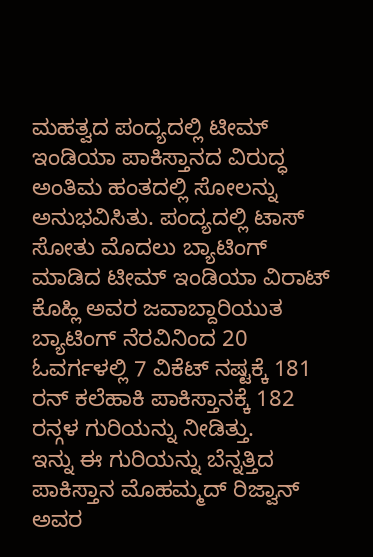ಮಹತ್ವದ ಪಂದ್ಯದಲ್ಲಿ ಟೀಮ್ ಇಂಡಿಯಾ ಪಾಕಿಸ್ತಾನದ ವಿರುದ್ಧ ಅಂತಿಮ ಹಂತದಲ್ಲಿ ಸೋಲನ್ನು ಅನುಭವಿಸಿತು. ಪಂದ್ಯದಲ್ಲಿ ಟಾಸ್ ಸೋತು ಮೊದಲು ಬ್ಯಾಟಿಂಗ್ ಮಾಡಿದ ಟೀಮ್ ಇಂಡಿಯಾ ವಿರಾಟ್ ಕೊಹ್ಲಿ ಅವರ ಜವಾಬ್ದಾರಿಯುತ ಬ್ಯಾಟಿಂಗ್ ನೆರವಿನಿಂದ 20 ಓವರ್ಗಳಲ್ಲಿ 7 ವಿಕೆಟ್ ನಷ್ಟಕ್ಕೆ 181 ರನ್ ಕಲೆಹಾಕಿ ಪಾಕಿಸ್ತಾನಕ್ಕೆ 182 ರನ್ಗಳ ಗುರಿಯನ್ನು ನೀಡಿತ್ತು.
ಇನ್ನು ಈ ಗುರಿಯನ್ನು ಬೆನ್ನತ್ತಿದ ಪಾಕಿಸ್ತಾನ ಮೊಹಮ್ಮದ್ ರಿಜ್ವಾನ್ ಅವರ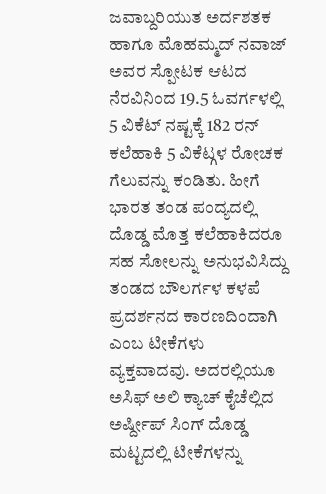ಜವಾಬ್ದರಿಯುತ ಅರ್ದಶತಕ ಹಾಗೂ ಮೊಹಮ್ಮದ್ ನವಾಜ್ ಅವರ ಸ್ಪೋಟಕ ಆಟದ ನೆರವಿನಿಂದ 19.5 ಓವರ್ಗಳಲ್ಲಿ 5 ವಿಕೆಟ್ ನಷ್ಟಕ್ಕೆ 182 ರನ್ ಕಲೆಹಾಕಿ 5 ವಿಕೆಟ್ಗಳ ರೋಚಕ ಗೆಲುವನ್ನು ಕಂಡಿತು. ಹೀಗೆ ಭಾರತ ತಂಡ ಪಂದ್ಯದಲ್ಲಿ ದೊಡ್ಡ ಮೊತ್ತ ಕಲೆಹಾಕಿದರೂ ಸಹ ಸೋಲನ್ನು ಅನುಭವಿಸಿದ್ದು ತಂಡದ ಬೌಲರ್ಗಳ ಕಳಪೆ ಪ್ರದರ್ಶನದ ಕಾರಣದಿಂದಾಗಿ ಎಂಬ ಟೀಕೆಗಳು ವ್ಯಕ್ತವಾದವು. ಅದರಲ್ಲಿಯೂ ಅಸಿಫ್ ಅಲಿ ಕ್ಯಾಚ್ ಕೈಚೆಲ್ಲಿದ ಅರ್ಷ್ದೀಪ್ ಸಿಂಗ್ ದೊಡ್ಡ ಮಟ್ಟದಲ್ಲಿ ಟೀಕೆಗಳನ್ನು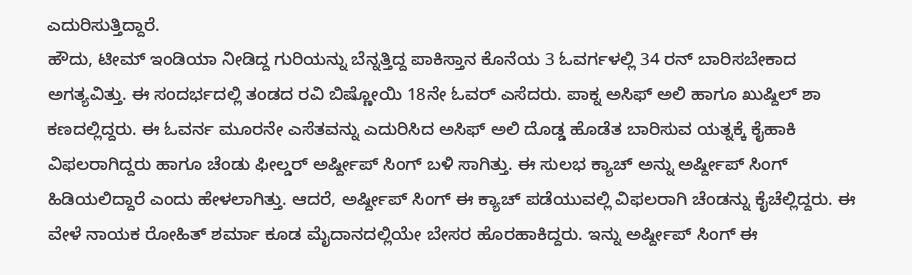ಎದುರಿಸುತ್ತಿದ್ದಾರೆ.
ಹೌದು, ಟೀಮ್ ಇಂಡಿಯಾ ನೀಡಿದ್ದ ಗುರಿಯನ್ನು ಬೆನ್ನತ್ತಿದ್ದ ಪಾಕಿಸ್ತಾನ ಕೊನೆಯ 3 ಓವರ್ಗಳಲ್ಲಿ 34 ರನ್ ಬಾರಿಸಬೇಕಾದ ಅಗತ್ಯವಿತ್ತು. ಈ ಸಂದರ್ಭದಲ್ಲಿ ತಂಡದ ರವಿ ಬಿಷ್ಣೋಯಿ 18ನೇ ಓವರ್ ಎಸೆದರು. ಪಾಕ್ನ ಅಸಿಫ್ ಅಲಿ ಹಾಗೂ ಖುಷ್ದಿಲ್ ಶಾ ಕಣದಲ್ಲಿದ್ದರು. ಈ ಓವರ್ನ ಮೂರನೇ ಎಸೆತವನ್ನು ಎದುರಿಸಿದ ಅಸಿಫ್ ಅಲಿ ದೊಡ್ಡ ಹೊಡೆತ ಬಾರಿಸುವ ಯತ್ನಕ್ಕೆ ಕೈಹಾಕಿ ವಿಫಲರಾಗಿದ್ದರು ಹಾಗೂ ಚೆಂಡು ಫೀಲ್ಡರ್ ಅರ್ಷ್ದೀಪ್ ಸಿಂಗ್ ಬಳಿ ಸಾಗಿತ್ತು. ಈ ಸುಲಭ ಕ್ಯಾಚ್ ಅನ್ನು ಅರ್ಷ್ದೀಪ್ ಸಿಂಗ್ ಹಿಡಿಯಲಿದ್ದಾರೆ ಎಂದು ಹೇಳಲಾಗಿತ್ತು. ಆದರೆ, ಅರ್ಷ್ದೀಪ್ ಸಿಂಗ್ ಈ ಕ್ಯಾಚ್ ಪಡೆಯುವಲ್ಲಿ ವಿಫಲರಾಗಿ ಚೆಂಡನ್ನು ಕೈಚೆಲ್ಲಿದ್ದರು. ಈ ವೇಳೆ ನಾಯಕ ರೋಹಿತ್ ಶರ್ಮಾ ಕೂಡ ಮೈದಾನದಲ್ಲಿಯೇ ಬೇಸರ ಹೊರಹಾಕಿದ್ದರು. ಇನ್ನು ಅರ್ಷ್ದೀಪ್ ಸಿಂಗ್ ಈ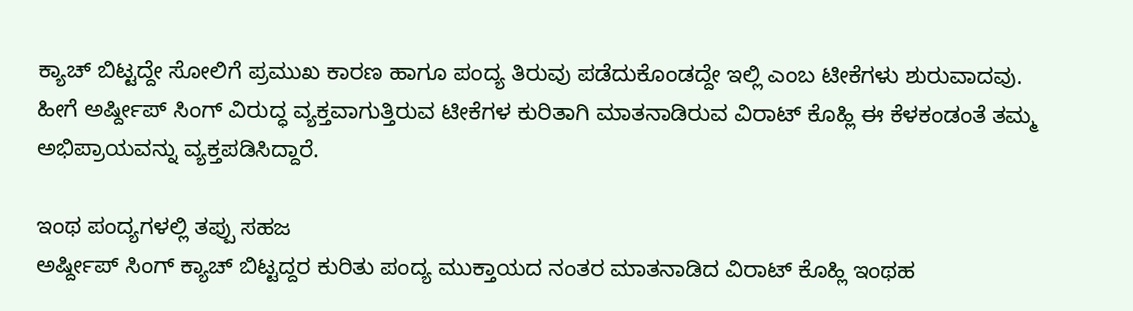ಕ್ಯಾಚ್ ಬಿಟ್ಟದ್ದೇ ಸೋಲಿಗೆ ಪ್ರಮುಖ ಕಾರಣ ಹಾಗೂ ಪಂದ್ಯ ತಿರುವು ಪಡೆದುಕೊಂಡದ್ದೇ ಇಲ್ಲಿ ಎಂಬ ಟೀಕೆಗಳು ಶುರುವಾದವು. ಹೀಗೆ ಅರ್ಷ್ದೀಪ್ ಸಿಂಗ್ ವಿರುದ್ಧ ವ್ಯಕ್ತವಾಗುತ್ತಿರುವ ಟೀಕೆಗಳ ಕುರಿತಾಗಿ ಮಾತನಾಡಿರುವ ವಿರಾಟ್ ಕೊಹ್ಲಿ ಈ ಕೆಳಕಂಡಂತೆ ತಮ್ಮ ಅಭಿಪ್ರಾಯವನ್ನು ವ್ಯಕ್ತಪಡಿಸಿದ್ದಾರೆ.

ಇಂಥ ಪಂದ್ಯಗಳಲ್ಲಿ ತಪ್ಪು ಸಹಜ
ಅರ್ಷ್ದೀಪ್ ಸಿಂಗ್ ಕ್ಯಾಚ್ ಬಿಟ್ಟದ್ದರ ಕುರಿತು ಪಂದ್ಯ ಮುಕ್ತಾಯದ ನಂತರ ಮಾತನಾಡಿದ ವಿರಾಟ್ ಕೊಹ್ಲಿ ಇಂಥಹ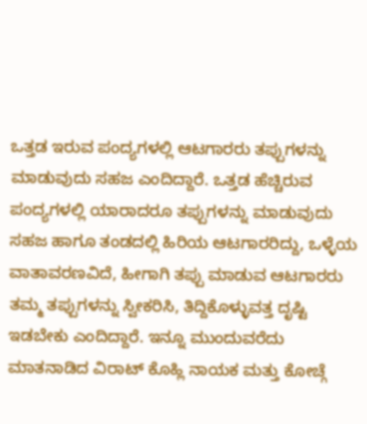ಒತ್ತಡ ಇರುವ ಪಂದ್ಯಗಳಲ್ಲಿ ಆಟಗಾರರು ತಪ್ಪುಗಳನ್ನು ಮಾಡುವುದು ಸಹಜ ಎಂದಿದ್ದಾರೆ. ಒತ್ತಡ ಹೆಚ್ಚಿರುವ ಪಂದ್ಯಗಳಲ್ಲಿ ಯಾರಾದರೂ ತಪ್ಪುಗಳನ್ನು ಮಾಡುವುದು ಸಹಜ ಹಾಗೂ ತಂಡದಲ್ಲಿ ಹಿರಿಯ ಆಟಗಾರರಿದ್ದು, ಒಳ್ಳೆಯ ವಾತಾವರಣವಿದೆ, ಹೀಗಾಗಿ ತಪ್ಪು ಮಾಡುವ ಆಟಗಾರರು ತಮ್ಮ ತಪ್ಪುಗಳನ್ನು ಸ್ವೀಕರಿಸಿ, ತಿದ್ದಿಕೊಳ್ಳುವತ್ತ ದೃಷ್ಟಿ ಇಡಬೇಕು ಎಂದಿದ್ದಾರೆ. ಇನ್ನೂ ಮುಂದುವರೆದು ಮಾತನಾಡಿದ ವಿರಾಟ್ ಕೊಹ್ಲಿ ನಾಯಕ ಮತ್ತು ಕೋಚ್ಗೆ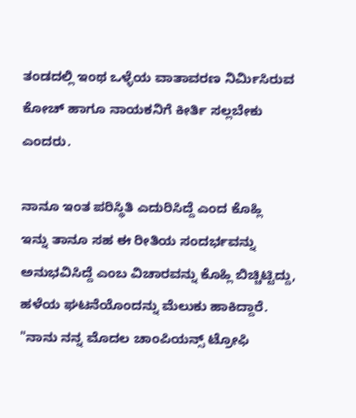ತಂಡದಲ್ಲಿ ಇಂಥ ಒಳ್ಳೆಯ ವಾತಾವರಣ ನಿರ್ಮಿಸಿರುವ ಕೋಚ್ ಹಾಗೂ ನಾಯಕನಿಗೆ ಕೀರ್ತಿ ಸಲ್ಲಬೇಕು ಎಂದರು.

ನಾನೂ ಇಂತ ಪರಿಸ್ಥಿತಿ ಎದುರಿಸಿದ್ದೆ ಎಂದ ಕೊಹ್ಲಿ
ಇನ್ನು ತಾನೂ ಸಹ ಈ ರೀತಿಯ ಸಂದರ್ಭವನ್ನು ಅನುಭವಿಸಿದ್ದೆ ಎಂಬ ವಿಚಾರವನ್ನು ಕೊಹ್ಲಿ ಬಿಚ್ಚಿಟ್ಟಿದ್ದು, ಹಳೆಯ ಘಟನೆಯೊಂದನ್ನು ಮೆಲುಕು ಹಾಕಿದ್ದಾರೆ. "ನಾನು ನನ್ನ ಮೊದಲ ಚಾಂಪಿಯನ್ಸ್ ಟ್ರೋಫಿ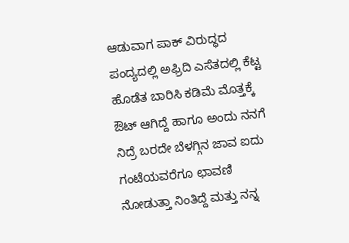ಆಡುವಾಗ ಪಾಕ್ ವಿರುದ್ಧದ ಪಂದ್ಯದಲ್ಲಿ ಅಫ್ರಿದಿ ಎಸೆತದಲ್ಲಿ ಕೆಟ್ಟ ಹೊಡೆತ ಬಾರಿಸಿ ಕಡಿಮೆ ಮೊತ್ತಕ್ಕೆ ಔಟ್ ಆಗಿದ್ದೆ ಹಾಗೂ ಅಂದು ನನಗೆ ನಿದ್ರೆ ಬರದೇ ಬೆಳಗ್ಗಿನ ಜಾವ ಐದು ಗಂಟೆಯವರೆಗೂ ಛಾವಣಿ ನೋಡುತ್ತಾ ನಿಂತಿದ್ದೆ ಮತ್ತು ನನ್ನ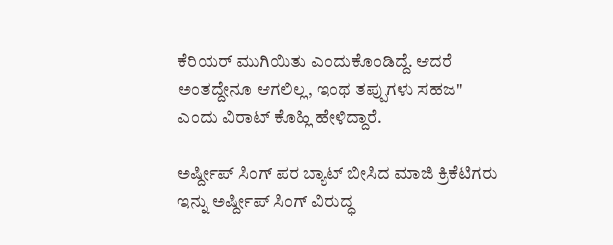ಕೆರಿಯರ್ ಮುಗಿಯಿತು ಎಂದುಕೊಂಡಿದ್ದೆ. ಆದರೆ ಅಂತದ್ದೇನೂ ಆಗಲಿಲ್ಲ, ಇಂಥ ತಪ್ಪುಗಳು ಸಹಜ" ಎಂದು ವಿರಾಟ್ ಕೊಹ್ಲಿ ಹೇಳಿದ್ದಾರೆ.

ಅರ್ಷ್ದೀಪ್ ಸಿಂಗ್ ಪರ ಬ್ಯಾಟ್ ಬೀಸಿದ ಮಾಜಿ ಕ್ರಿಕೆಟಿಗರು
ಇನ್ನು ಅರ್ಷ್ದೀಪ್ ಸಿಂಗ್ ವಿರುದ್ಧ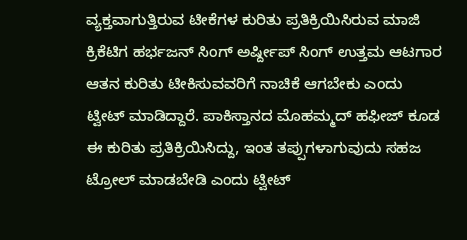ವ್ಯಕ್ತವಾಗುತ್ತಿರುವ ಟೀಕೆಗಳ ಕುರಿತು ಪ್ರತಿಕ್ರಿಯಿಸಿರುವ ಮಾಜಿ ಕ್ರಿಕೆಟಿಗ ಹರ್ಭಜನ್ ಸಿಂಗ್ ಅರ್ಷ್ದೀಪ್ ಸಿಂಗ್ ಉತ್ತಮ ಆಟಗಾರ ಆತನ ಕುರಿತು ಟೀಕಿಸುವವರಿಗೆ ನಾಚಿಕೆ ಆಗಬೇಕು ಎಂದು ಟ್ವೀಟ್ ಮಾಡಿದ್ದಾರೆ. ಪಾಕಿಸ್ತಾನದ ಮೊಹಮ್ಮದ್ ಹಫೀಜ್ ಕೂಡ ಈ ಕುರಿತು ಪ್ರತಿಕ್ರಿಯಿಸಿದ್ದು, ಇಂತ ತಪ್ಪುಗಳಾಗುವುದು ಸಹಜ ಟ್ರೋಲ್ ಮಾಡಬೇಡಿ ಎಂದು ಟ್ವೀಟ್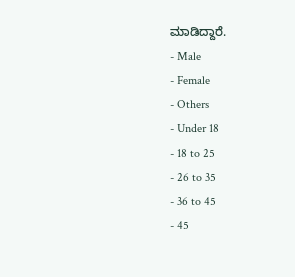ಮಾಡಿದ್ದಾರೆ.
- Male
- Female
- Others
- Under 18
- 18 to 25
- 26 to 35
- 36 to 45
- 45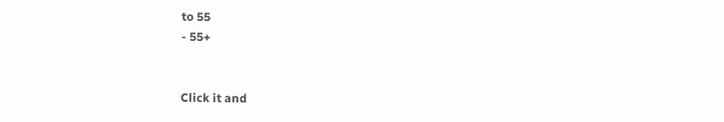to 55
- 55+


Click it and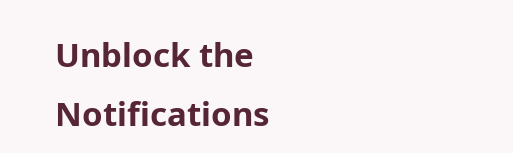Unblock the Notifications